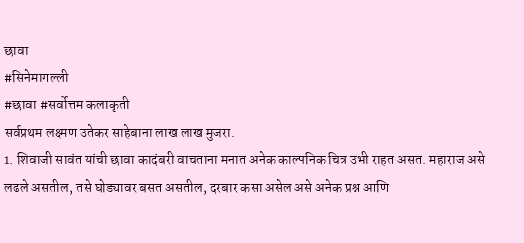छावा
#सिनेमागल्ली
#छावा #सर्वोत्तम कलाकृती
सर्वप्रथम लक्ष्मण उतेकर साहेबाना लाख लाख मुजरा.
1. शिवाजी सावंत यांची छावा कादंबरी वाचताना मनात अनेक काल्पनिक चित्र उभी राहत असत. महाराज असे लढले असतील, तसे घोड्यावर बसत असतील, दरबार कसा असेल असे अनेक प्रश्न आणि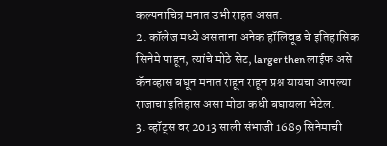कल्पनाचित्र मनात उभी राहत असत.
2. कॉलेज मध्ये असताना अनेक हॉलिवूड चे इतिहासिक सिनेमे पाहून, त्यांचे मोठे सेट, larger then लाईफ असे कॅनव्हास बघून मनात राहून राहून प्रश्न यायचा आपल्या राजाचा इतिहास असा मोठा कधी बघायला भेटेल.
3. व्हॉट्स वर 2013 साली संभाजी 1689 सिनेमाची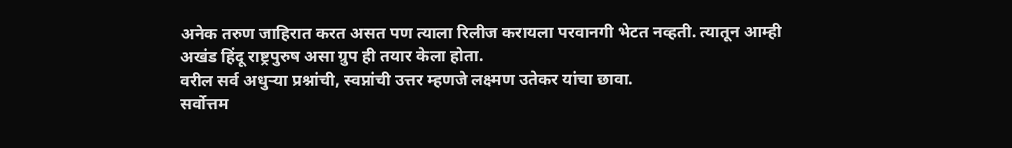अनेक तरुण जाहिरात करत असत पण त्याला रिलीज करायला परवानगी भेटत नव्हती. त्यातून आम्ही अखंड हिंदू राष्ट्रपुरुष असा ग्रुप ही तयार केला होता.
वरील सर्व अधुऱ्या प्रश्नांची, स्वप्नांची उत्तर म्हणजे लक्ष्मण उतेकर यांचा छावा.
सर्वोत्तम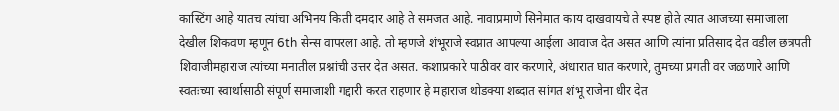कास्टिंग आहे यातच त्यांचा अभिनय किती दमदार आहे ते समजत आहे. नावाप्रमाणे सिनेमात काय दाखवायचे ते स्पष्ट होते त्यात आजच्या समाजाला देखील शिकवण म्हणून 6th सेन्स वापरला आहे. तो म्हणजे शंभूराजे स्वप्नात आपल्या आईला आवाज देत असत आणि त्यांना प्रतिसाद देत वडील छत्रपती शिवाजीमहाराज त्यांच्या मनातील प्रश्नांची उत्तर देत असत. कशाप्रकारे पाठीवर वार करणारे, अंधारात घात करणारे, तुमच्या प्रगती वर जळणारे आणि स्वतःच्या स्वार्थासाठी संपूर्ण समाजाशी गद्दारी करत राहणार हे महाराज थोडक्या शब्दात सांगत शंभू राजेना धीर देत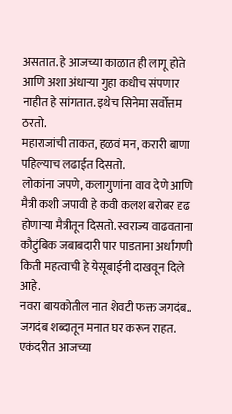असतात. हे आजच्या काळात ही लागू होते आणि अशा अंधाऱ्या गुहा कधीच संपणार नाहीत हे सांगतात. इथेच सिनेमा सर्वोत्तम ठरतो.
महाराजांची ताकत, हळवं मन, करारी बाणा पहिल्याच लढाईत दिसतो.
लोकांना जपणे, कलागुणांना वाव देणे आणि मैत्री कशी जपावी हे कवी कलश बरोबर दृढ होणाऱ्या मैत्रीतून दिसतो. स्वराज्य वाढवताना कौटुंबिक जबाबदारी पार पाडताना अर्धांगणी किती महत्वाची हे येसूबाईनी दाखवून दिले आहे.
नवरा बायकोतील नात शेवटी फक्त जगदंब.. जगदंब शब्दातून मनात घर करून राहत.
एकंदरीत आजच्या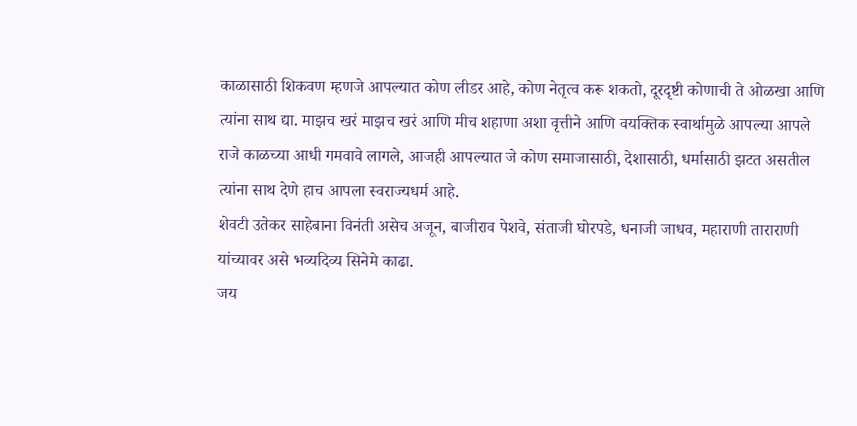काळासाठी शिकवण म्हणजे आपल्यात कोण लीडर आहे, कोण नेतृत्व करू शकतो, दूरदृष्टी कोणाची ते ओळखा आणि त्यांना साथ द्या. माझच खरं माझच खरं आणि मीच शहाणा अशा वृत्तीने आणि वयक्तिक स्वार्थामुळे आपल्या आपले राजे काळच्या आधी गमवावे लागले, आजही आपल्यात जे कोण समाजासाठी, देशासाठी, धर्मासाठी झटत असतील त्यांना साथ देणे हाच आपला स्वराज्यधर्म आहे.
शेवटी उतेकर साहेबाना विनंती असेच अजून, बाजीराव पेशवे, संताजी घोरपडे, धनाजी जाधव, महाराणी ताराराणी यांच्यावर असे भव्यदिव्य सिनेमे काढा.
जय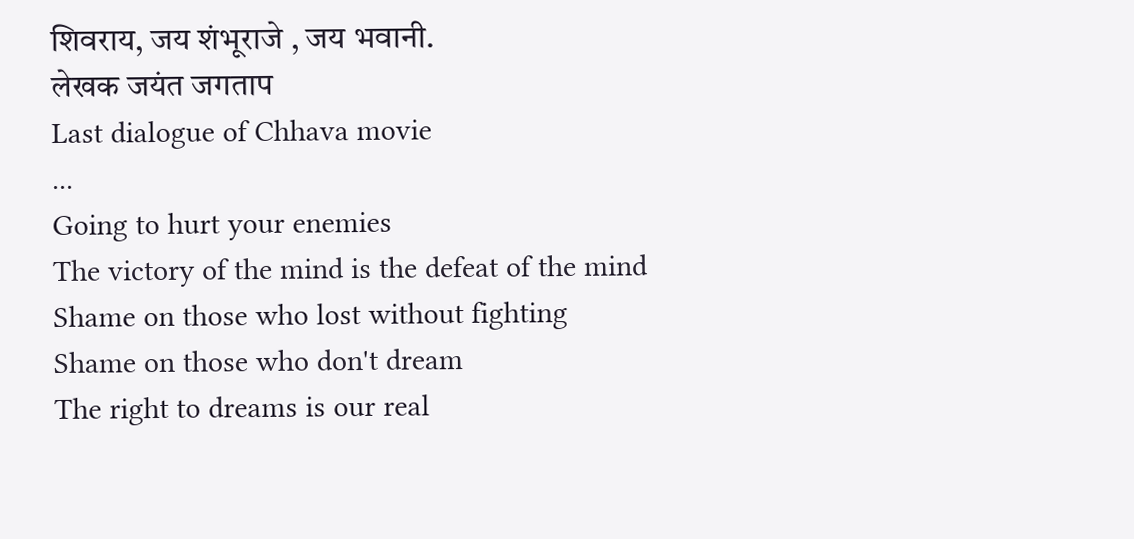शिवराय, जय शंभूराजे , जय भवानी.
लेखक जयंत जगताप
Last dialogue of Chhava movie
...
Going to hurt your enemies
The victory of the mind is the defeat of the mind
Shame on those who lost without fighting
Shame on those who don't dream
The right to dreams is our real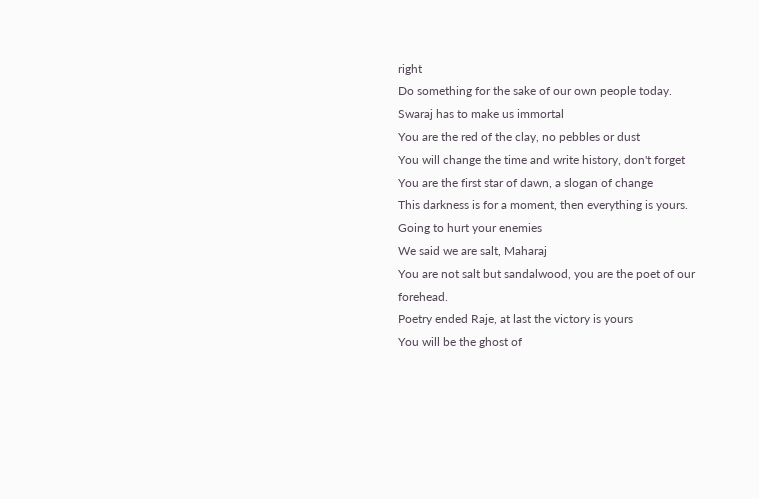right
Do something for the sake of our own people today.
Swaraj has to make us immortal
You are the red of the clay, no pebbles or dust
You will change the time and write history, don't forget
You are the first star of dawn, a slogan of change
This darkness is for a moment, then everything is yours.
Going to hurt your enemies
We said we are salt, Maharaj
You are not salt but sandalwood, you are the poet of our forehead.
Poetry ended Raje, at last the victory is yours
You will be the ghost of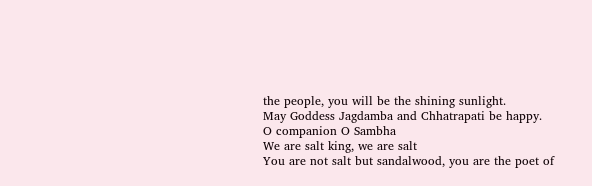the people, you will be the shining sunlight.
May Goddess Jagdamba and Chhatrapati be happy.
O companion O Sambha
We are salt king, we are salt
You are not salt but sandalwood, you are the poet of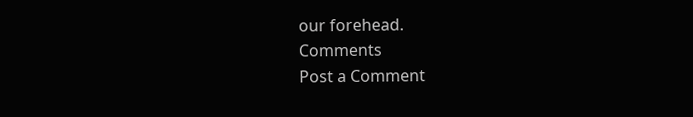our forehead.
Comments
Post a Comment